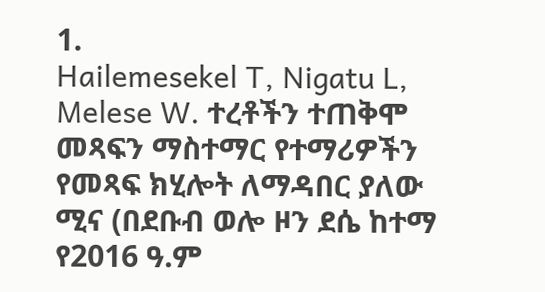1.
Hailemesekel T, Nigatu L, Melese W. ተረቶችን ተጠቅሞ መጻፍን ማስተማር የተማሪዎችን የመጻፍ ክሂሎት ለማዳበር ያለው ሚና (በደቡብ ወሎ ዞን ደሴ ከተማ የ2016 ዓ.ም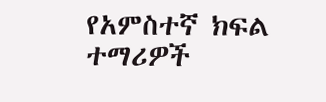የአምስተኛ ክፍል ተማሪዎች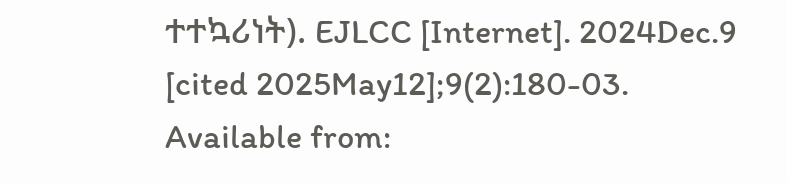ተተኳሪነት). EJLCC [Internet]. 2024Dec.9 [cited 2025May12];9(2):180-03. Available from: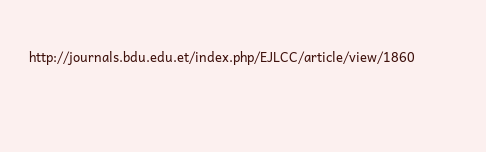http://journals.bdu.edu.et/index.php/EJLCC/article/view/1860